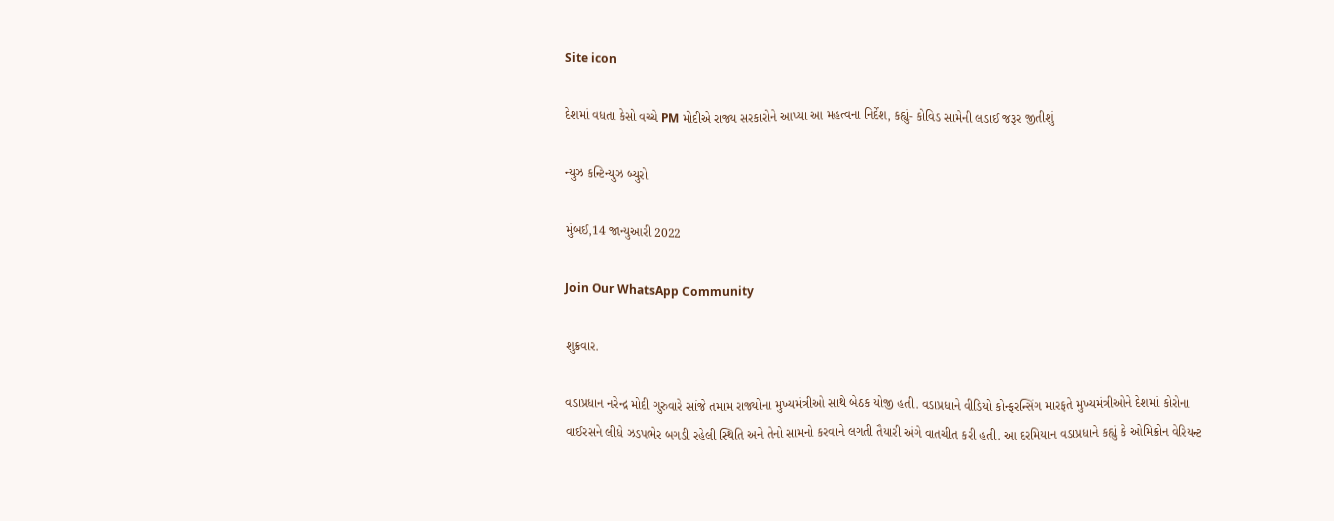Site icon

દેશમાં વધતા કેસો વચ્ચે PM મોદીએ રાજ્ય સરકારોને આપ્યા આ મહત્વના નિર્દેશ, કહ્યું- કોવિડ સામેની લડાઈ જરૂર જીતીશું

ન્યુઝ કન્ટિન્યુઝ બ્યુરો

મુંબઈ,14 જાન્યુઆરી 2022

Join Our WhatsApp Community

શુક્રવાર.

વડાપ્રધાન નરેન્દ્ર મોદી ગુરુવારે સાંજે તમામ રાજ્યોના મુખ્યમંત્રીઓ સાથે બેઠક યોજી હતી. વડાપ્રધાને વીડિયો કોન્ફરન્સિંગ મારફતે મુખ્યમંત્રીઓને દેશમાં કોરોના વાઈરસને લીધે ઝડપભેર બગડી રહેલી સ્થિતિ અને તેનો સામનો કરવાને લગતી તૈયારી અંગે વાતચીત કરી હતી. આ દરમિયાન વડાપ્રધાને કહ્યું કે ઓમિક્રોન વેરિયન્ટ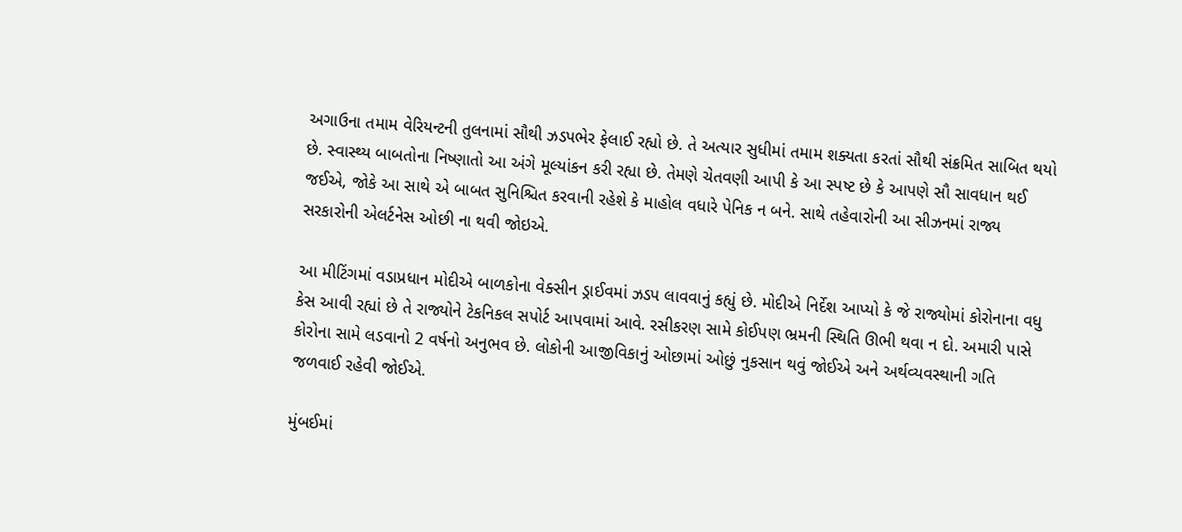અગાઉના તમામ વેરિયન્ટની તુલનામાં સૌથી ઝડપભેર ફેલાઈ રહ્યો છે. તે અત્યાર સુધીમાં તમામ શક્યતા કરતાં સૌથી સંક્રમિત સાબિત થયો છે. સ્વાસ્થ્ય બાબતોના નિષ્ણાતો આ અંગે મૂલ્યાંકન કરી રહ્યા છે. તેમણે ચેતવણી આપી કે આ સ્પષ્ટ છે કે આપણે સૌ સાવધાન થઈ જઈએ, જોકે આ સાથે એ બાબત સુનિશ્ચિત કરવાની રહેશે કે માહોલ વધારે પેનિક ન બને. સાથે તહેવારોની આ સીઝનમાં રાજ્ય સરકારોની એલર્ટનેસ ઓછી ના થવી જોઇએ.

આ મીટિંગમાં વડાપ્રધાન મોદીએ બાળકોના વેક્સીન ડ્રાઈવમાં ઝડપ લાવવાનું કહ્યું છે. મોદીએ નિર્દેશ આપ્યો કે જે રાજ્યોમાં કોરોનાના વધુ કેસ આવી રહ્યાં છે તે રાજ્યોને ટેકનિકલ સપોર્ટ આપવામાં આવે. રસીકરણ સામે કોઈપણ ભ્રમની સ્થિતિ ઊભી થવા ન દો. અમારી પાસે કોરોના સામે લડવાનો 2 વર્ષનો અનુભવ છે. લોકોની આજીવિકાનું ઓછામાં ઓછું નુકસાન થવું જોઈએ અને અર્થવ્યવસ્થાની ગતિ જળવાઈ રહેવી જોઈએ.

મુંબઈમાં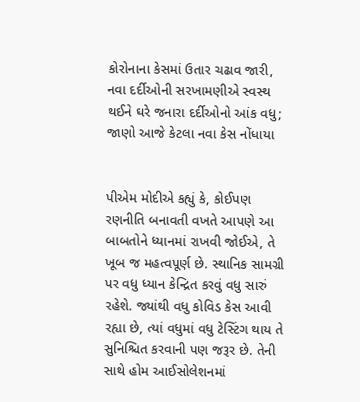કોરોનાના કેસમાં ઉતાર ચઢાવ જારી, નવા દર્દીઓની સરખામણીએ સ્વસ્થ થઈને ઘરે જનારા દર્દીઓનો આંક વધુ; જાણો આજે કેટલા નવા કેસ નોંધાયા


પીએમ મોદીએ કહ્યું કે, કોઈપણ રણનીતિ બનાવતી વખતે આપણે આ બાબતોને ધ્યાનમાં રાખવી જોઈએ, તે ખૂબ જ મહત્વપૂર્ણ છે. સ્થાનિક સામગ્રી પર વધુ ધ્યાન કેન્દ્રિત કરવું વધુ સારું રહેશે. જ્યાંથી વધુ કોવિડ કેસ આવી રહ્યા છે, ત્યાં વધુમાં વધુ ટેસ્ટિંગ થાય તે સુનિશ્ચિત કરવાની પણ જરૂર છે. તેની સાથે હોમ આઈસોલેશનમાં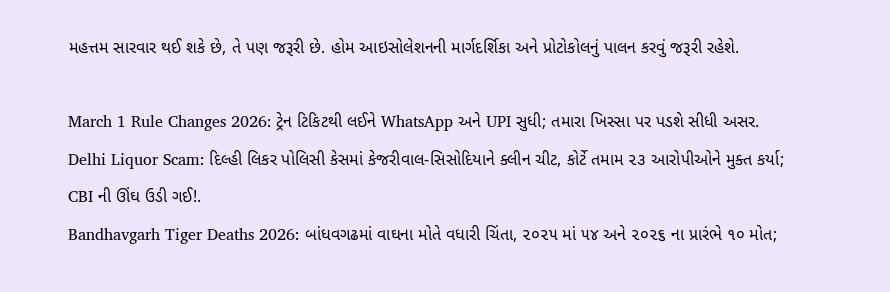મહત્તમ સારવાર થઈ શકે છે, તે પણ જરૂરી છે. હોમ આઇસોલેશનની માર્ગદર્શિકા અને પ્રોટોકોલનું પાલન કરવું જરૂરી રહેશે.

March 1 Rule Changes 2026: ટ્રેન ટિકિટથી લઈને WhatsApp અને UPI સુધી; તમારા ખિસ્સા પર પડશે સીધી અસર.
Delhi Liquor Scam: દિલ્હી લિકર પોલિસી કેસમાં કેજરીવાલ-સિસોદિયાને ક્લીન ચીટ, કોર્ટે તમામ ૨૩ આરોપીઓને મુક્ત કર્યા; CBI ની ઊંઘ ઉડી ગઈ!.
Bandhavgarh Tiger Deaths 2026: બાંધવગઢમાં વાઘના મોતે વધારી ચિંતા, ૨૦૨૫ માં ૫૪ અને ૨૦૨૬ ના પ્રારંભે ૧૦ મોત;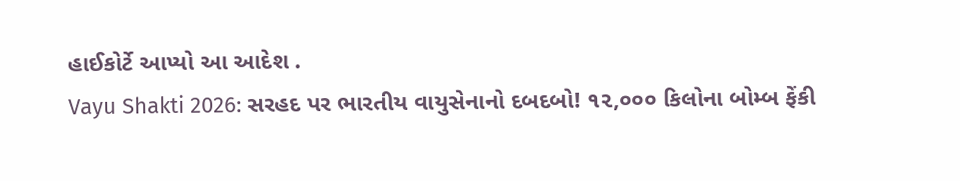હાઈકોર્ટે આપ્યો આ આદેશ .
Vayu Shakti 2026: સરહદ પર ભારતીય વાયુસેનાનો દબદબો! ૧૨,૦૦૦ કિલોના બોમ્બ ફેંકી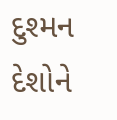દુશ્મન દેશોને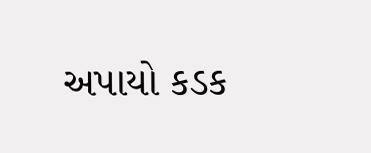અપાયો કડક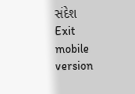સંદેશ
Exit mobile version